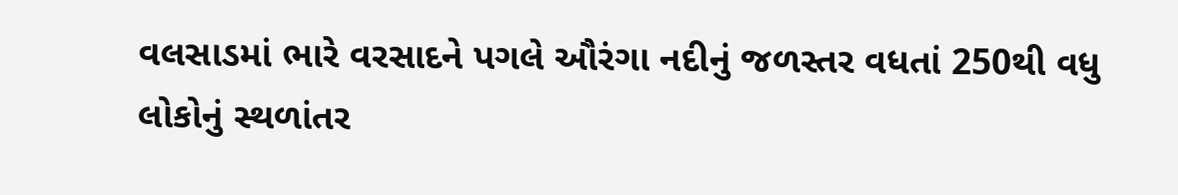વલસાડમાં ભારે વરસાદને પગલે ઔરંગા નદીનું જળસ્તર વધતાં 250થી વધુ લોકોનું સ્થળાંતર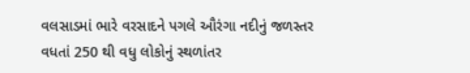વલસાડમાં ભારે વરસાદને પગલે ઔરંગા નદીનું જળસ્તર વધતાં 250 થી વધુ લોકોનું સ્થળાંતર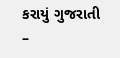કરાયું ગુજરાતી –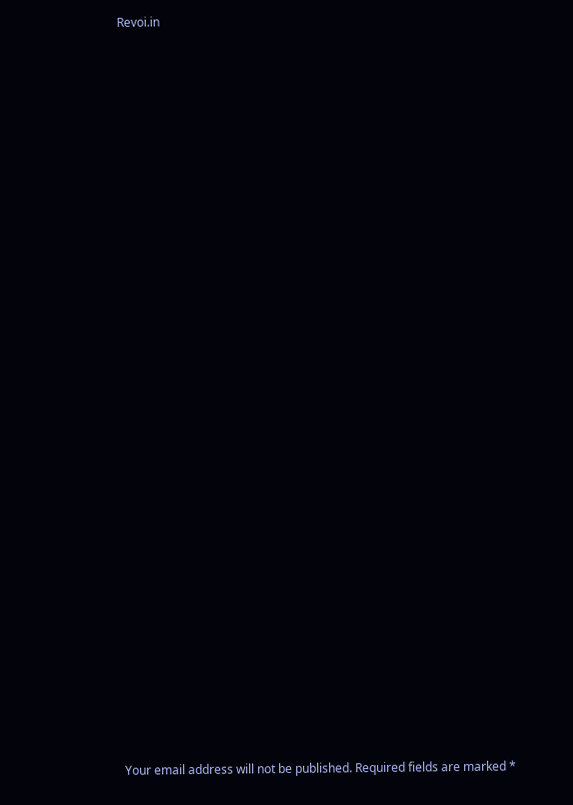Revoi.in




























Your email address will not be published. Required fields are marked *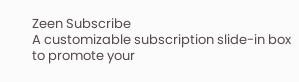Zeen Subscribe
A customizable subscription slide-in box to promote your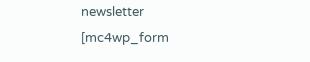newsletter
[mc4wp_form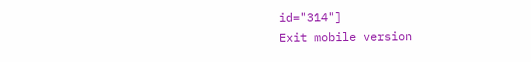id="314"]
Exit mobile version